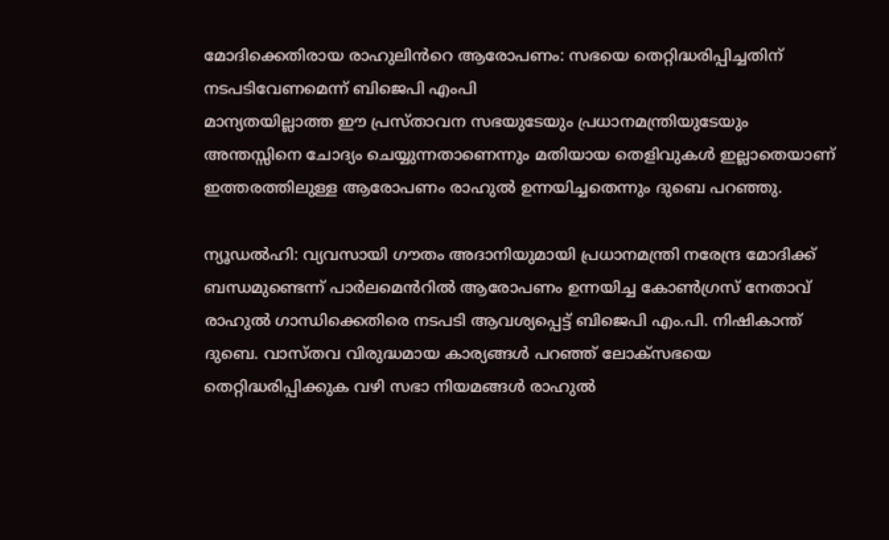മോദിക്കെതിരായ രാഹുലിൻറെ ആരോപണം: സഭയെ തെറ്റിദ്ധരിപ്പിച്ചതിന് നടപടിവേണമെന്ന് ബിജെപി എംപി
മാന്യതയില്ലാത്ത ഈ പ്രസ്താവന സഭയുടേയും പ്രധാനമന്ത്രിയുടേയും അന്തസ്സിനെ ചോദ്യം ചെയ്യുന്നതാണെന്നും മതിയായ തെളിവുകൾ ഇല്ലാതെയാണ് ഇത്തരത്തിലുള്ള ആരോപണം രാഹുൽ ഉന്നയിച്ചതെന്നും ദുബെ പറഞ്ഞു.

ന്യൂഡൽഹി: വ്യവസായി ഗൗതം അദാനിയുമായി പ്രധാനമന്ത്രി നരേന്ദ്ര മോദിക്ക് ബന്ധമുണ്ടെന്ന് പാർലമെൻറിൽ ആരോപണം ഉന്നയിച്ച കോൺഗ്രസ് നേതാവ് രാഹുൽ ഗാന്ധിക്കെതിരെ നടപടി ആവശ്യപ്പെട്ട് ബിജെപി എം.പി. നിഷികാന്ത് ദുബെ. വാസ്തവ വിരുദ്ധമായ കാര്യങ്ങൾ പറഞ്ഞ് ലോക്സഭയെ തെറ്റിദ്ധരിപ്പിക്കുക വഴി സഭാ നിയമങ്ങൾ രാഹുൽ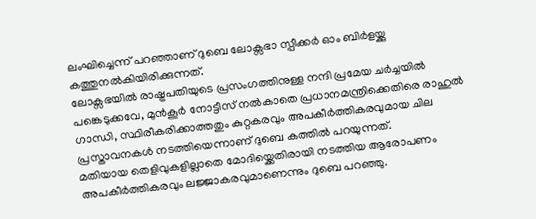ലംഘിച്ചെന്ന് പറഞ്ഞാണ് ദുബെ ലോക്സഭാ സ്പീക്കർ ഓം ബിർളയ്ക്കു കത്തുനൽകിയിരിക്കുന്നത്.
ലോക്സഭയിൽ രാഷ്ട്രപതിയുടെ പ്രസംഗത്തിനുള്ള നന്ദി പ്രമേയ ചർച്ചയിൽ പങ്കെടുക്കവേ, മുൻകൂർ നോട്ടീസ് നൽകാതെ പ്രധാനമന്ത്രിക്കെതിരെ രാഹുൽ ഗാന്ധി, സ്ഥിരീകരിക്കാത്തതും കുറ്റകരവും അപകീർത്തികരവുമായ ചില പ്രസ്താവനകൾ നടത്തിയെന്നാണ് ദുബെ കത്തിൽ പറയുന്നത്.
മതിയായ തെളിവുകളില്ലാതെ മോദിയ്ക്കെതിരായി നടത്തിയ ആരോപണം അപകീർത്തികരവും ലജ്ജാകരവുമാണെന്നും ദുബെ പറഞ്ഞു.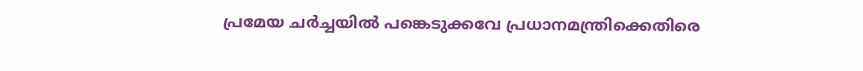പ്രമേയ ചർച്ചയിൽ പങ്കെടുക്കവേ പ്രധാനമന്ത്രിക്കെതിരെ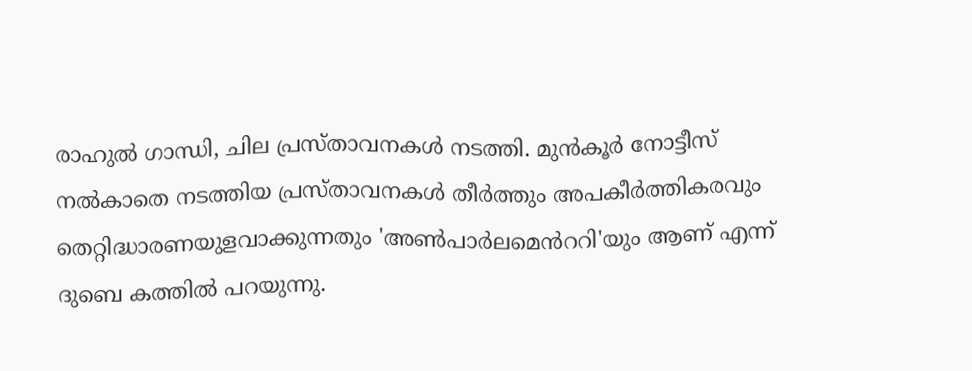രാഹുൽ ഗാന്ധി, ചില പ്രസ്താവനകൾ നടത്തി. മുൻകൂർ നോട്ടീസ് നൽകാതെ നടത്തിയ പ്രസ്താവനകൾ തീർത്തും അപകീർത്തികരവും തെറ്റിദ്ധാരണയുളവാക്കുന്നതും 'അൺപാർലമെൻററി'യും ആണ് എന്ന് ദുബെ കത്തിൽ പറയുന്നു.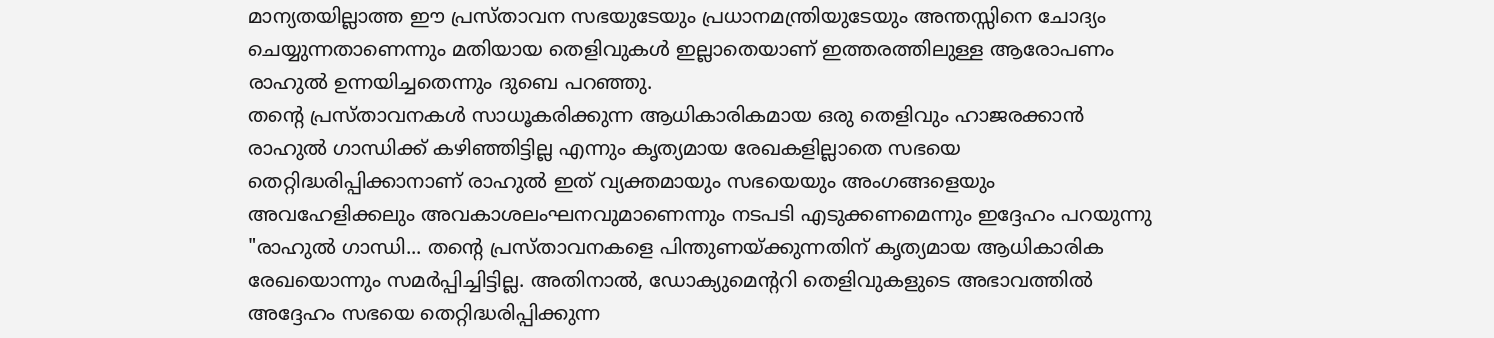മാന്യതയില്ലാത്ത ഈ പ്രസ്താവന സഭയുടേയും പ്രധാനമന്ത്രിയുടേയും അന്തസ്സിനെ ചോദ്യം ചെയ്യുന്നതാണെന്നും മതിയായ തെളിവുകൾ ഇല്ലാതെയാണ് ഇത്തരത്തിലുള്ള ആരോപണം രാഹുൽ ഉന്നയിച്ചതെന്നും ദുബെ പറഞ്ഞു.
തന്റെ പ്രസ്താവനകൾ സാധൂകരിക്കുന്ന ആധികാരികമായ ഒരു തെളിവും ഹാജരക്കാൻ രാഹുൽ ഗാന്ധിക്ക് കഴിഞ്ഞിട്ടില്ല എന്നും കൃത്യമായ രേഖകളില്ലാതെ സഭയെ തെറ്റിദ്ധരിപ്പിക്കാനാണ് രാഹുൽ ഇത് വ്യക്തമായും സഭയെയും അംഗങ്ങളെയും അവഹേളിക്കലും അവകാശലംഘനവുമാണെന്നും നടപടി എടുക്കണമെന്നും ഇദ്ദേഹം പറയുന്നു "രാഹുൽ ഗാന്ധി... തന്റെ പ്രസ്താവനകളെ പിന്തുണയ്ക്കുന്നതിന് കൃത്യമായ ആധികാരിക രേഖയൊന്നും സമർപ്പിച്ചിട്ടില്ല. അതിനാൽ, ഡോക്യുമെന്ററി തെളിവുകളുടെ അഭാവത്തിൽ അദ്ദേഹം സഭയെ തെറ്റിദ്ധരിപ്പിക്കുന്ന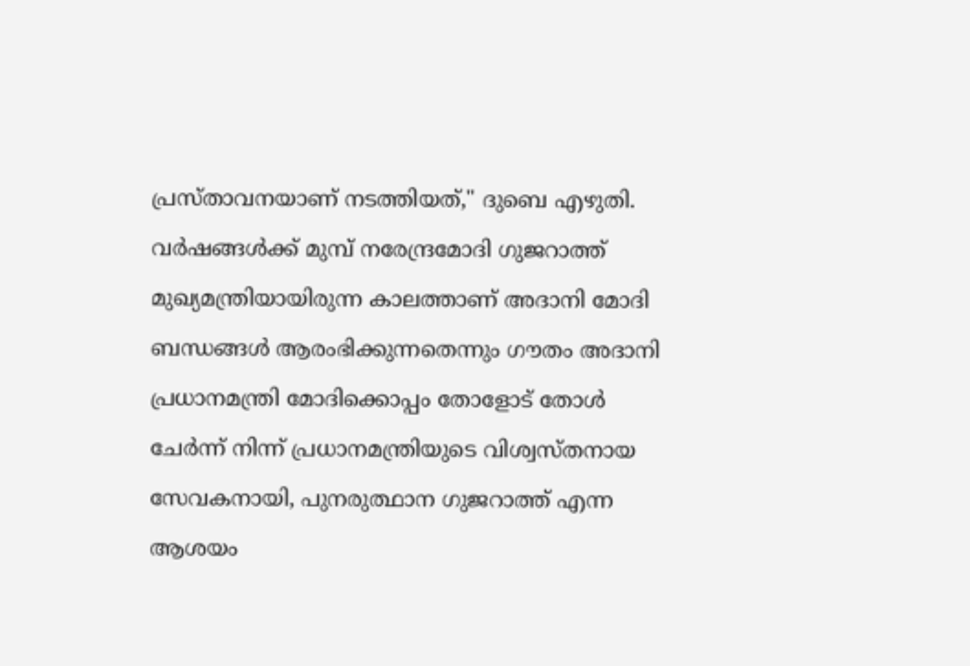പ്രസ്താവനയാണ് നടത്തിയത്," ദുബെ എഴുതി.
വർഷങ്ങൾക്ക് മുമ്പ് നരേന്ദ്രമോദി ഗുജറാത്ത് മുഖ്യമന്ത്രിയായിരുന്ന കാലത്താണ് അദാനി മോദി ബന്ധങ്ങൾ ആരംഭിക്കുന്നതെന്നും ഗൗതം അദാനി പ്രധാനമന്ത്രി മോദിക്കൊപ്പം തോളോട് തോൾ ചേർന്ന് നിന്ന് പ്രധാനമന്ത്രിയുടെ വിശ്വസ്തനായ സേവകനായി, പുനരുത്ഥാന ഗുജറാത്ത് എന്ന ആശയം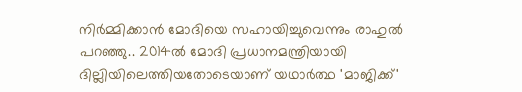നിർമ്മിക്കാൻ മോദിയെ സഹായിച്ചുവെന്നും രാഹുൽ പറഞ്ഞു.. 2014ൽ മോദി പ്രധാനമന്ത്രിയായി ദില്ലിയിലെത്തിയതോടെയാണ് യഥാർത്ഥ 'മാജിക്ക്'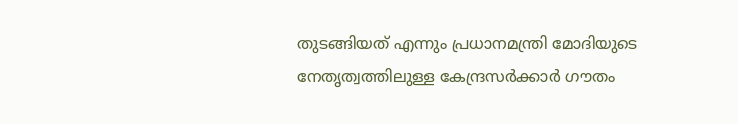തുടങ്ങിയത് എന്നും പ്രധാനമന്ത്രി മോദിയുടെ നേതൃത്വത്തിലുള്ള കേന്ദ്രസർക്കാർ ഗൗതം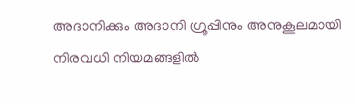അദാനിക്കും അദാനി ഗ്രൂപ്പിനും അനുകൂലമായി നിരവധി നിയമങ്ങളിൽ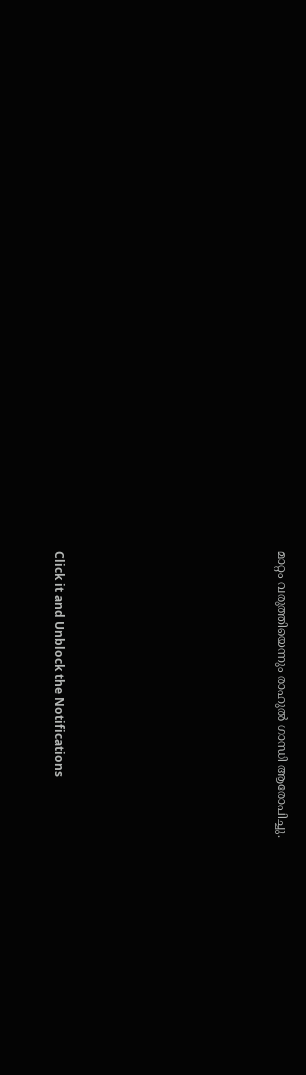മാറ്റം വരുത്തിയെന്നും രാഹുൽ ഗാന്ധി ആരോപിച്ചു.












Click it and Unblock the Notifications